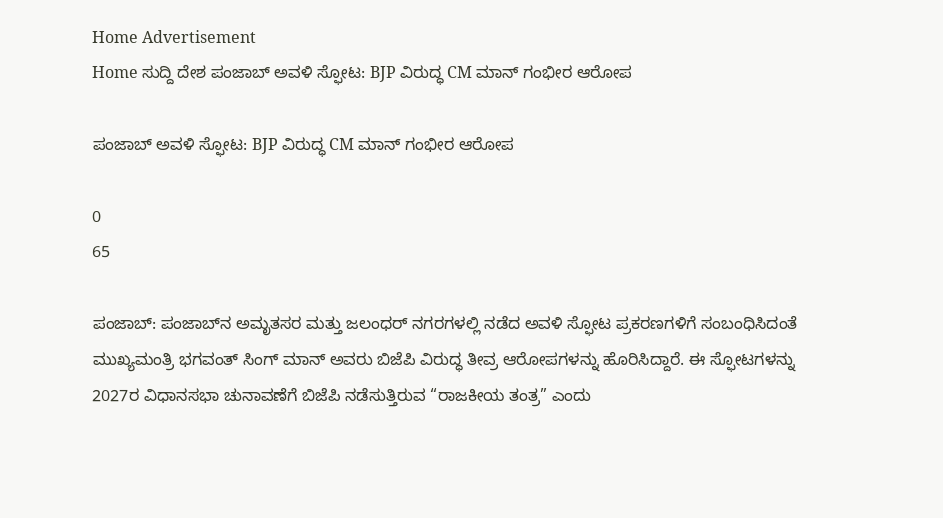Home Advertisement
Home ಸುದ್ದಿ ದೇಶ ಪಂಜಾಬ್‌ ಅವಳಿ ಸ್ಫೋಟ: BJP ವಿರುದ್ಧ CM ಮಾನ್ ಗಂಭೀರ ಆರೋಪ

ಪಂಜಾಬ್‌ ಅವಳಿ ಸ್ಫೋಟ: BJP ವಿರುದ್ಧ CM ಮಾನ್ ಗಂಭೀರ ಆರೋಪ

0
65

ಪಂಜಾಬ್: ಪಂಜಾಬ್‌ನ ಅಮೃತಸರ ಮತ್ತು ಜಲಂಧರ್ ನಗರಗಳಲ್ಲಿ ನಡೆದ ಅವಳಿ ಸ್ಫೋಟ ಪ್ರಕರಣಗಳಿಗೆ ಸಂಬಂಧಿಸಿದಂತೆ ಮುಖ್ಯಮಂತ್ರಿ ಭಗವಂತ್ ಸಿಂಗ್ ಮಾನ್ ಅವರು ಬಿಜೆಪಿ ವಿರುದ್ಧ ತೀವ್ರ ಆರೋಪಗಳನ್ನು ಹೊರಿಸಿದ್ದಾರೆ. ಈ ಸ್ಫೋಟಗಳನ್ನು 2027ರ ವಿಧಾನಸಭಾ ಚುನಾವಣೆಗೆ ಬಿಜೆಪಿ ನಡೆಸುತ್ತಿರುವ “ರಾಜಕೀಯ ತಂತ್ರ” ಎಂದು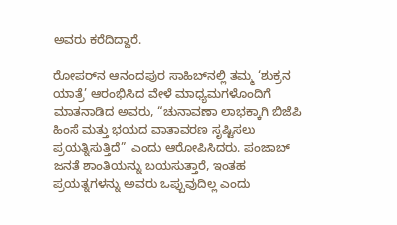ಅವರು ಕರೆದಿದ್ದಾರೆ.

ರೋಪರ್‌ನ ಆನಂದಪುರ ಸಾಹಿಬ್‌ನಲ್ಲಿ ತಮ್ಮ ‘ಶುಕ್ರನ ಯಾತ್ರೆ’ ಆರಂಭಿಸಿದ ವೇಳೆ ಮಾಧ್ಯಮಗಳೊಂದಿಗೆ ಮಾತನಾಡಿದ ಅವರು, “ಚುನಾವಣಾ ಲಾಭಕ್ಕಾಗಿ ಬಿಜೆಪಿ ಹಿಂಸೆ ಮತ್ತು ಭಯದ ವಾತಾವರಣ ಸೃಷ್ಟಿಸಲು ಪ್ರಯತ್ನಿಸುತ್ತಿದೆ” ಎಂದು ಆರೋಪಿಸಿದರು. ಪಂಜಾಬ್ ಜನತೆ ಶಾಂತಿಯನ್ನು ಬಯಸುತ್ತಾರೆ, ಇಂತಹ ಪ್ರಯತ್ನಗಳನ್ನು ಅವರು ಒಪ್ಪುವುದಿಲ್ಲ ಎಂದು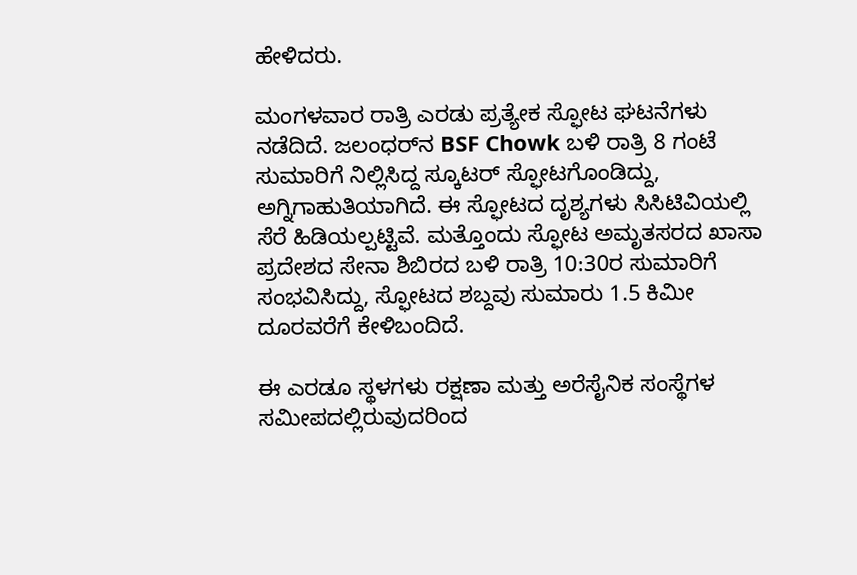ಹೇಳಿದರು.

ಮಂಗಳವಾರ ರಾತ್ರಿ ಎರಡು ಪ್ರತ್ಯೇಕ ಸ್ಫೋಟ ಘಟನೆಗಳು ನಡೆದಿದೆ. ಜಲಂಧರ್‌ನ BSF Chowk ಬಳಿ ರಾತ್ರಿ 8 ಗಂಟೆ ಸುಮಾರಿಗೆ ನಿಲ್ಲಿಸಿದ್ದ ಸ್ಕೂಟರ್ ಸ್ಫೋಟಗೊಂಡಿದ್ದು, ಅಗ್ನಿಗಾಹುತಿಯಾಗಿದೆ. ಈ ಸ್ಫೋಟದ ದೃಶ್ಯಗಳು ಸಿಸಿಟಿವಿಯಲ್ಲಿ ಸೆರೆ ಹಿಡಿಯಲ್ಪಟ್ಟಿವೆ. ಮತ್ತೊಂದು ಸ್ಫೋಟ ಅಮೃತಸರದ ಖಾಸಾ ಪ್ರದೇಶದ ಸೇನಾ ಶಿಬಿರದ ಬಳಿ ರಾತ್ರಿ 10:30ರ ಸುಮಾರಿಗೆ ಸಂಭವಿಸಿದ್ದು, ಸ್ಫೋಟದ ಶಬ್ದವು ಸುಮಾರು 1.5 ಕಿಮೀ ದೂರವರೆಗೆ ಕೇಳಿಬಂದಿದೆ.

ಈ ಎರಡೂ ಸ್ಥಳಗಳು ರಕ್ಷಣಾ ಮತ್ತು ಅರೆಸೈನಿಕ ಸಂಸ್ಥೆಗಳ ಸಮೀಪದಲ್ಲಿರುವುದರಿಂದ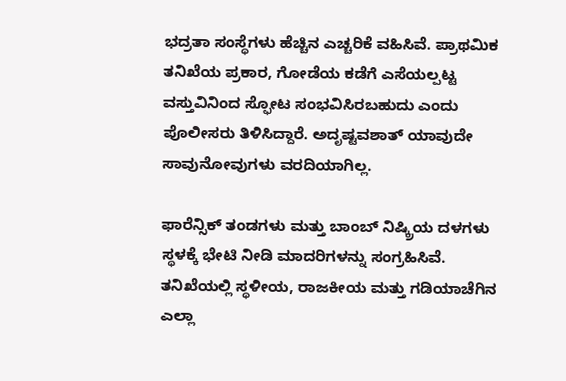ಭದ್ರತಾ ಸಂಸ್ಥೆಗಳು ಹೆಚ್ಚಿನ ಎಚ್ಚರಿಕೆ ವಹಿಸಿವೆ. ಪ್ರಾಥಮಿಕ ತನಿಖೆಯ ಪ್ರಕಾರ, ಗೋಡೆಯ ಕಡೆಗೆ ಎಸೆಯಲ್ಪಟ್ಟ ವಸ್ತುವಿನಿಂದ ಸ್ಫೋಟ ಸಂಭವಿಸಿರಬಹುದು ಎಂದು ಪೊಲೀಸರು ತಿಳಿಸಿದ್ದಾರೆ. ಅದೃಷ್ಟವಶಾತ್ ಯಾವುದೇ ಸಾವುನೋವುಗಳು ವರದಿಯಾಗಿಲ್ಲ.

ಫಾರೆನ್ಸಿಕ್ ತಂಡಗಳು ಮತ್ತು ಬಾಂಬ್ ನಿಷ್ಕ್ರಿಯ ದಳಗಳು ಸ್ಥಳಕ್ಕೆ ಭೇಟಿ ನೀಡಿ ಮಾದರಿಗಳನ್ನು ಸಂಗ್ರಹಿಸಿವೆ. ತನಿಖೆಯಲ್ಲಿ ಸ್ಥಳೀಯ, ರಾಜಕೀಯ ಮತ್ತು ಗಡಿಯಾಚೆಗಿನ ಎಲ್ಲಾ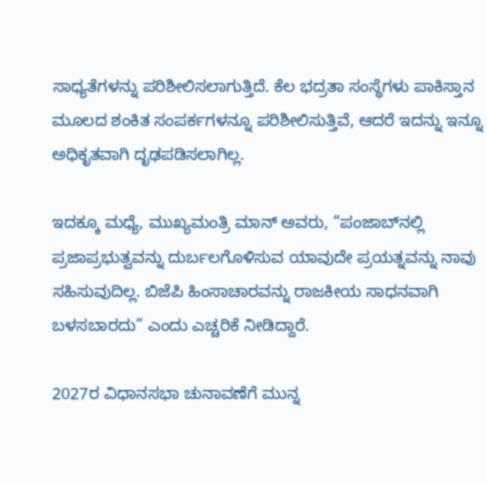ಸಾಧ್ಯತೆಗಳನ್ನು ಪರಿಶೀಲಿಸಲಾಗುತ್ತಿದೆ. ಕೆಲ ಭದ್ರತಾ ಸಂಸ್ಥೆಗಳು ಪಾಕಿಸ್ತಾನ ಮೂಲದ ಶಂಕಿತ ಸಂಪರ್ಕಗಳನ್ನೂ ಪರಿಶೀಲಿಸುತ್ತಿವೆ, ಆದರೆ ಇದನ್ನು ಇನ್ನೂ ಅಧಿಕೃತವಾಗಿ ದೃಢಪಡಿಸಲಾಗಿಲ್ಲ.

ಇದಕ್ಕೂ ಮಧ್ಯೆ, ಮುಖ್ಯಮಂತ್ರಿ ಮಾನ್ ಅವರು, “ಪಂಜಾಬ್‌ನಲ್ಲಿ ಪ್ರಜಾಪ್ರಭುತ್ವವನ್ನು ದುರ್ಬಲಗೊಳಿಸುವ ಯಾವುದೇ ಪ್ರಯತ್ನವನ್ನು ನಾವು ಸಹಿಸುವುದಿಲ್ಲ. ಬಿಜೆಪಿ ಹಿಂಸಾಚಾರವನ್ನು ರಾಜಕೀಯ ಸಾಧನವಾಗಿ ಬಳಸಬಾರದು” ಎಂದು ಎಚ್ಚರಿಕೆ ನೀಡಿದ್ದಾರೆ.

2027ರ ವಿಧಾನಸಭಾ ಚುನಾವಣೆಗೆ ಮುನ್ನ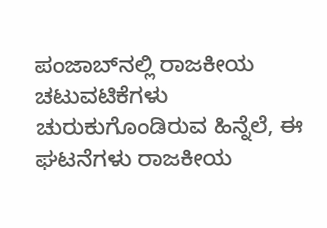ಪಂಜಾಬ್‌ನಲ್ಲಿ ರಾಜಕೀಯ ಚಟುವಟಿಕೆಗಳು ಚುರುಕುಗೊಂಡಿರುವ ಹಿನ್ನೆಲೆ, ಈ ಘಟನೆಗಳು ರಾಜಕೀಯ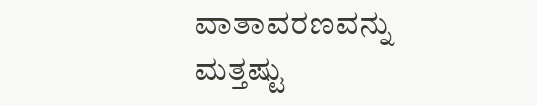ವಾತಾವರಣವನ್ನು ಮತ್ತಷ್ಟು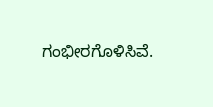ಗಂಭೀರಗೊಳಿಸಿವೆ.